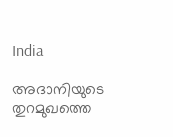India

അദാനിയുടെ തുറമുഖത്തെ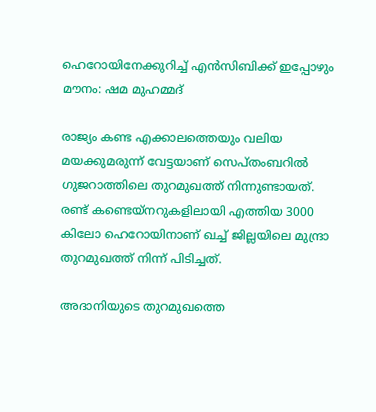ഹെറോയിനേക്കുറിച്ച് എന്‍സിബിക്ക് ഇപ്പോഴും മൗനം: ഷമ മുഹമ്മദ്

രാജ്യം കണ്ട എക്കാലത്തെയും വലിയ മയക്കുമരുന്ന് വേട്ടയാണ് സെപ്തംബറില്‍ ഗുജറാത്തിലെ തുറമുഖത്ത് നിന്നുണ്ടായത്. രണ്ട് കണ്ടെയ്നറുകളിലായി എത്തിയ 3000 കിലോ ഹെറോയിനാണ് ഖച്ച് ജില്ലയിലെ മുന്ദ്രാ തുറമുഖത്ത് നിന്ന് പിടിച്ചത്.

അദാനിയുടെ തുറമുഖത്തെ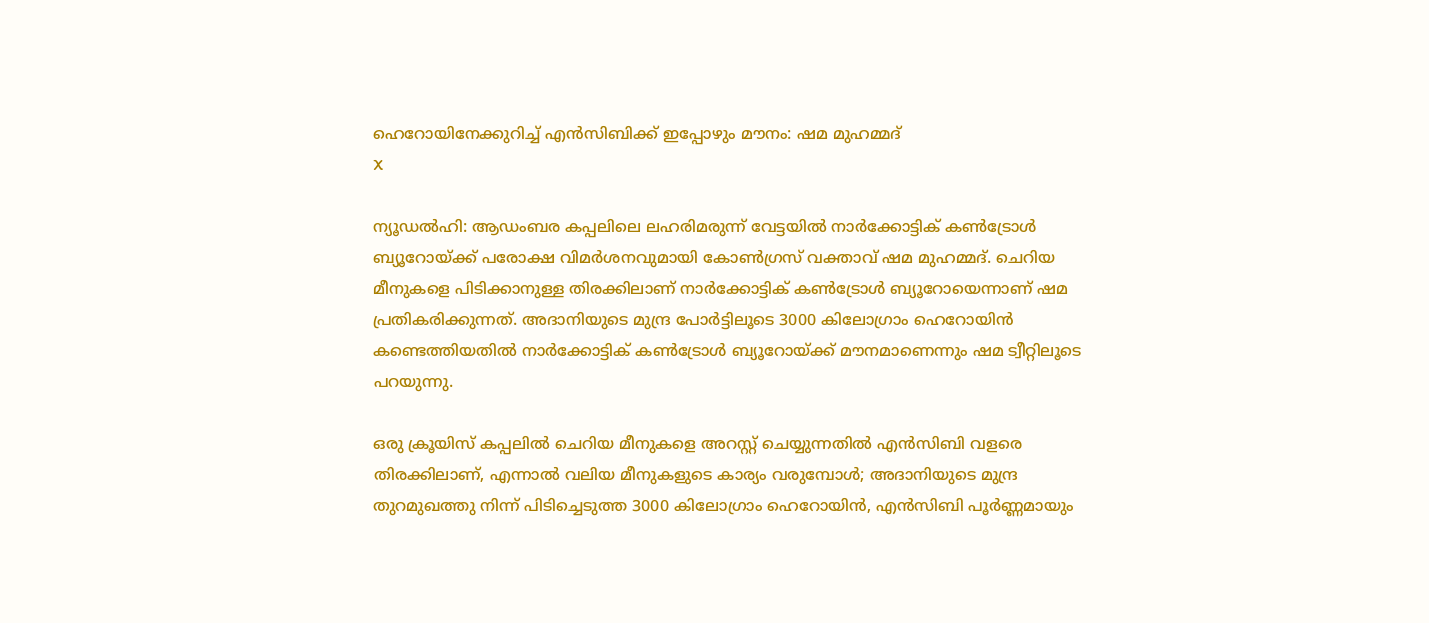ഹെറോയിനേക്കുറിച്ച് എന്‍സിബിക്ക് ഇപ്പോഴും മൗനം: ഷമ മുഹമ്മദ്
X

ന്യൂഡൽഹി: ആഡംബര കപ്പലിലെ ലഹരിമരുന്ന് വേട്ടയില്‍ നാർക്കോട്ടിക് കൺട്രോൾ ബ്യൂറോയ്ക്ക് പരോക്ഷ വിമര്‍ശനവുമായി കോണ്‍ഗ്രസ് വക്താവ് ഷമ മുഹമ്മദ്. ചെറിയ മീനുകളെ പിടിക്കാനുള്ള തിരക്കിലാണ് നാർക്കോട്ടിക് കൺട്രോൾ ബ്യൂറോയെന്നാണ് ഷമ പ്രതികരിക്കുന്നത്. അദാനിയുടെ മുന്ദ്ര പോര്‍ട്ടിലൂടെ 3000 കിലോഗ്രാം ഹെറോയിന്‍ കണ്ടെത്തിയതില്‍ നാർക്കോട്ടിക് കൺട്രോൾ ബ്യൂറോയ്ക്ക് മൗനമാണെന്നും ഷമ ട്വീറ്റിലൂടെ പറയുന്നു.

ഒരു ക്രൂയിസ് കപ്പലിൽ ചെറിയ മീനുകളെ അറസ്റ്റ് ചെയ്യുന്നതിൽ എൻസിബി വളരെ തിരക്കിലാണ്, എന്നാൽ വലിയ മീനുകളുടെ കാര്യം വരുമ്പോൾ; അദാനിയുടെ മുന്ദ്ര തുറമുഖത്തു നിന്ന് പിടിച്ചെടുത്ത 3000 കിലോഗ്രാം ഹെറോയിൻ, എൻസിബി പൂർണ്ണമായും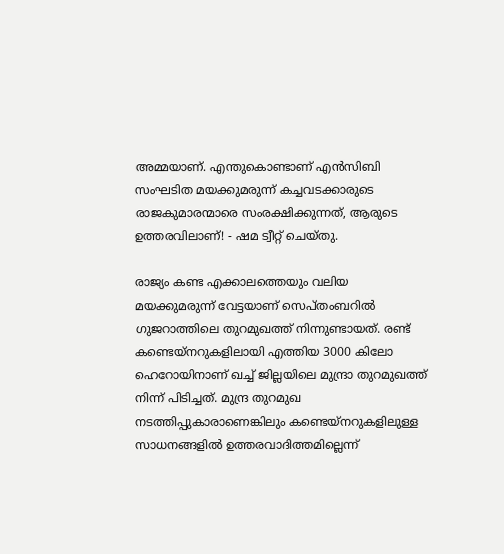അമ്മയാണ്. എന്തുകൊണ്ടാണ് എൻസിബി സംഘടിത മയക്കുമരുന്ന് കച്ചവടക്കാരുടെ രാജകുമാരന്മാരെ സംരക്ഷിക്കുന്നത്, ആരുടെ ഉത്തരവിലാണ്! - ഷമ ട്വീറ്റ് ചെയ്തു.

രാജ്യം കണ്ട എക്കാലത്തെയും വലിയ മയക്കുമരുന്ന് വേട്ടയാണ് സെപ്തംബറില്‍ ഗുജറാത്തിലെ തുറമുഖത്ത് നിന്നുണ്ടായത്. രണ്ട് കണ്ടെയ്നറുകളിലായി എത്തിയ 3000 കിലോ ഹെറോയിനാണ് ഖച്ച് ജില്ലയിലെ മുന്ദ്രാ തുറമുഖത്ത് നിന്ന് പിടിച്ചത്. മുന്ദ്ര തുറമുഖ നടത്തിപ്പുകാരാണെങ്കിലും കണ്ടെയ്നറുകളിലുള്ള സാധനങ്ങളിൽ ഉത്തരവാദിത്തമില്ലെന്ന്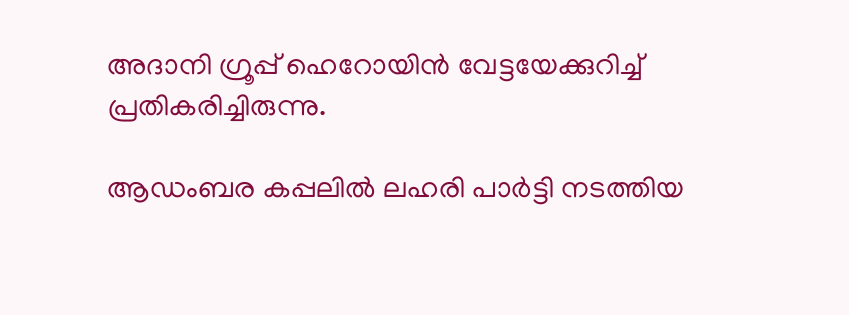അദാനി ഗ്രൂപ്പ് ഹെറോയിന്‍ വേട്ടയേക്കുറിച്ച് പ്രതികരിച്ചിരുന്നു.

ആഡംബര കപ്പലിൽ ലഹരി പാർട്ടി നടത്തിയ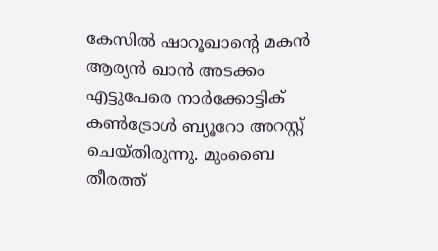കേസില്‍ ഷാറൂഖാൻ്റെ മകൻ ആര്യൻ ഖാൻ അടക്കം എട്ടുപേരെ നാർക്കോട്ടിക് കൺട്രോൾ ബ്യൂറോ അറസ്റ്റ് ചെയ്തിരുന്നു. മുംബൈ തീരത്ത്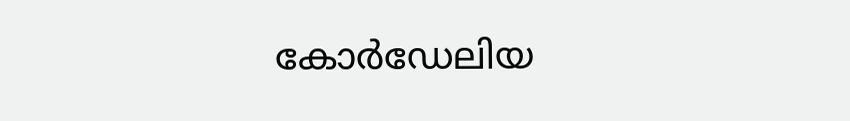കോ‍ർഡേലിയ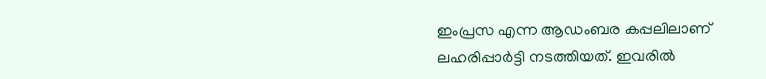ഇംപ്രസ എന്ന ആഡംബര കപ്പലിലാണ് ലഹരിപ്പാര്‍ട്ടി നടത്തിയത്. ഇവരില്‍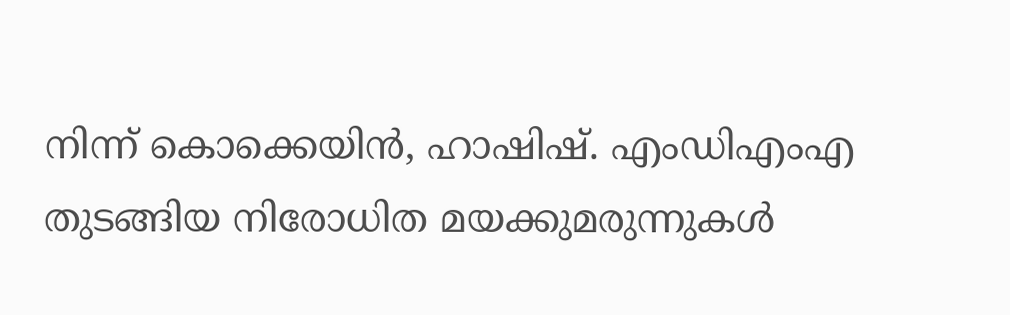നിന്ന് കൊക്കെയിന്‍, ഹാഷിഷ്. എംഡിഎംഎ തുടങ്ങിയ നിരോധിത മയക്കുമരുന്നുകള്‍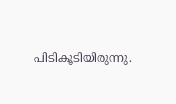പിടികൂടിയിരുന്നു.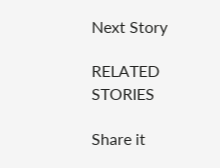Next Story

RELATED STORIES

Share it